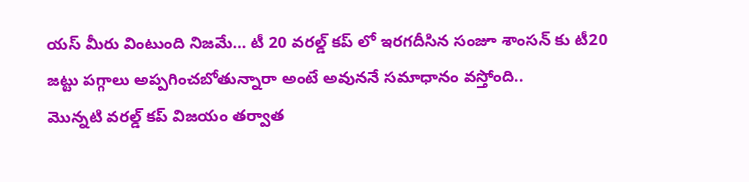యస్ మీరు వింటుంది నిజమే… టీ 20 వరల్డ్ కప్ లో ఇరగదీసిన సంజూ శాంసన్ కు టీ20 జట్టు పగ్గాలు అప్పగించబోతున్నారా అంటే అవుననే సమాధానం వస్తోంది..
మొన్నటి వరల్డ్ కప్ విజయం తర్వాత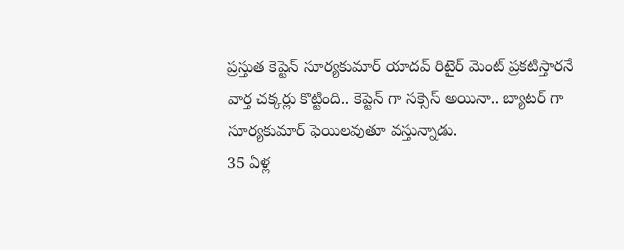ప్రస్తుత కెప్టెన్ సూర్యకుమార్ యాదవ్ రిటైర్ మెంట్ ప్రకటిస్తారనే వార్త చక్కర్లు కొట్టింది.. కెప్టెన్ గా సక్సెస్ అయినా.. బ్యాటర్ గా సూర్యకుమార్ ఫెయిలవుతూ వస్తున్నాడు.
35 ఏళ్ల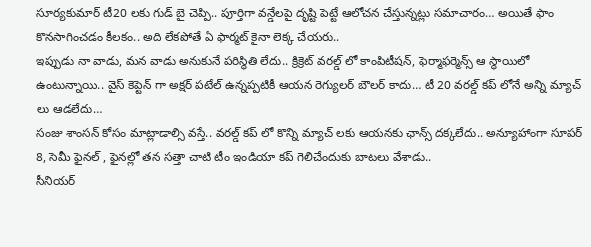సూర్యకుమార్ టీ20 లకు గుడ్ బై చెప్పి.. పూర్తిగా వన్డేలపై దృష్టి పెట్టే ఆలోచన చేస్తున్నట్లు సమాచారం… అయితే ఫాం కొనసాగించడం కీలకం.. అది లేకపోతే ఏ ఫార్మట్ కైనా లెక్క చేయరు..
ఇప్పుడు నా వాడు, మన వాడు అనుకునే పరిస్థితి లేదు.. క్రిక్రెట్ వరల్డ్ లో కాంపిటీషన్, ఫెర్మాఫర్మెన్స్ ఆ స్థాయిలో ఉంటున్నాయి.. వైస్ కెప్టెన్ గా అక్షర్ పటేల్ ఉన్నప్పటికీ ఆయన రెగ్యులర్ బౌలర్ కాదు… టీ 20 వరల్డ్ కప్ లోనే అన్ని మ్యాచ్ లు ఆడలేదు…
సంజు శాంసన్ కోసం మాట్లాడాల్సి వస్తే.. వరల్డ్ కప్ లో కొన్ని మ్యాచ్ లకు ఆయనకు ఛాన్స్ దక్కలేదు.. అన్యూహాంగా సూపర్ 8, సెమీ ఫైనల్ , ఫైనల్లో తన సత్తా చాటి టీం ఇండియా కప్ గెలిచేందుకు బాటలు వేశాడు..
సీనియర్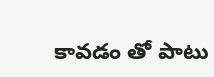కావడం తో పాటు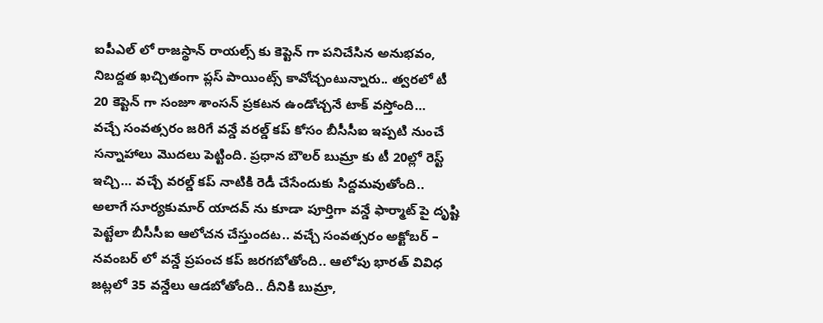ఐపీఎల్ లో రాజస్థాన్ రాయల్స్ కు కెప్టెన్ గా పనిచేసిన అనుభవం, నిబద్దత ఖచ్చితంగా ప్లస్ పాయింట్స్ కావోచ్చంటున్నారు.. త్వరలో టీ 20 కెప్టెన్ గా సంజూ శాంసన్ ప్రకటన ఉండోచ్చనే టాక్ వస్తోంది…
వచ్చే సంవత్సరం జరిగే వన్డే వరల్డ్ కప్ కోసం బీసీసీఐ ఇప్పటి నుంచే సన్నాహాలు మొదలు పెట్టింది. ప్రధాన బౌలర్ బుమ్రా కు టీ 20ల్లో రెస్ట్ ఇచ్చి… వచ్చే వరల్డ్ కప్ నాటికి రెడీ చేసేందుకు సిద్దమవుతోంది..
అలాగే సూర్యకుమార్ యాదవ్ ను కూడా పూర్తిగా వన్డే ఫార్మాట్ పై దృష్టి పెట్టేలా బీసీసీఐ ఆలోచన చేస్తుందట.. వచ్చే సంవత్సరం అక్టోబర్ – నవంబర్ లో వన్డే ప్రపంచ కప్ జరగబోతోంది.. ఆలోపు భారత్ వివిధ జట్లలో 35 వన్డేలు ఆడబోతోంది.. దీనికి బుమ్రా,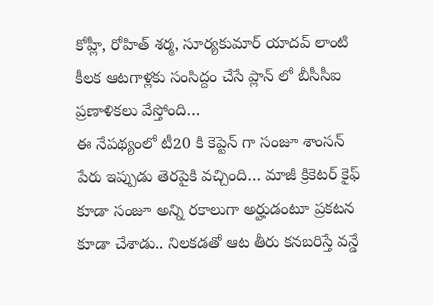కోహ్లీ, రోహిత్ శర్మ, సూర్యకుమార్ యాదవ్ లాంటి కీలక ఆటగాళ్లకు సంసిద్దం చేసే ప్లాన్ లో బీసీసీఐ ప్రణాళికలు వేస్తోంది…
ఈ నేపథ్యంలో టీ20 కి కెప్టెన్ గా సంజూ శాంసన్ పేరు ఇప్పుడు తెరపైకి వచ్చింది… మాజీ క్రికెటర్ కైఫ్ కూడా సంజూ అన్ని రకాలుగా అర్హుడంటూ ప్రకటన కూడా చేశాడు.. నిలకడతో ఆట తీరు కనబరిస్తే వన్డే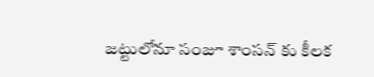జట్టులోనూ సంజూ శాంసన్ కు కీలక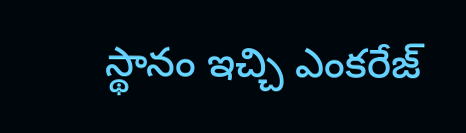స్థానం ఇచ్చి ఎంకరేజ్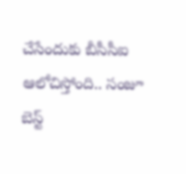చేసేందుకు బీసీసీఐ ఆలోచిస్తోంది.. సంజూ బెస్ట్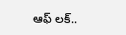ఆఫ్ లక్..